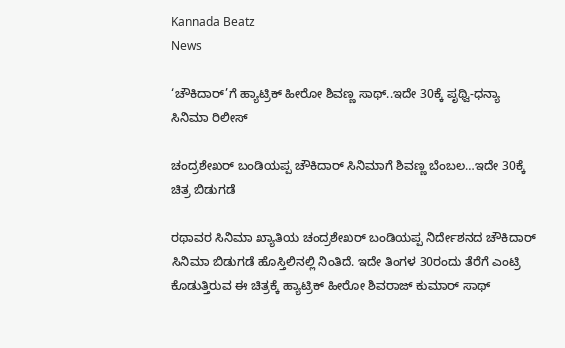Kannada Beatz
News

‘ಚೌಕಿದಾರ್’ಗೆ ಹ್ಯಾಟ್ರಿಕ್ ಹೀರೋ‌ ಶಿವಣ್ಣ ಸಾಥ್..ಇದೇ 30ಕ್ಕೆ ಪೃಥ್ವಿ-ಧನ್ಯಾ ಸಿನಿಮಾ ರಿಲೀಸ್

ಚಂದ್ರಶೇಖರ್ ಬಂಡಿಯಪ್ಪ ಚೌಕಿದಾರ್ ಸಿನಿಮಾಗೆ ಶಿವಣ್ಣ ಬೆಂಬಲ…ಇದೇ‌ 30ಕ್ಕೆ ಚಿತ್ರ ಬಿಡುಗಡೆ

ರಥಾವರ ಸಿನಿಮಾ ಖ್ಯಾತಿಯ ಚಂದ್ರಶೇಖರ್ ಬಂಡಿಯಪ್ಪ ನಿರ್ದೇಶನದ ಚೌಕಿದಾರ್ ಸಿನಿಮಾ ಬಿಡುಗಡೆ ಹೊಸ್ತಿಲಿನಲ್ಲಿ ನಿಂತಿದೆ. ಇದೇ ತಿಂಗಳ 30ರಂದು ತೆರೆಗೆ ಎಂಟ್ರಿ ಕೊಡುತ್ತಿರುವ ಈ ಚಿತ್ರಕ್ಕೆ ಹ್ಯಾಟ್ರಿಕ್ ಹೀರೋ ಶಿವರಾಜ್ ಕುಮಾರ್ ಸಾಥ್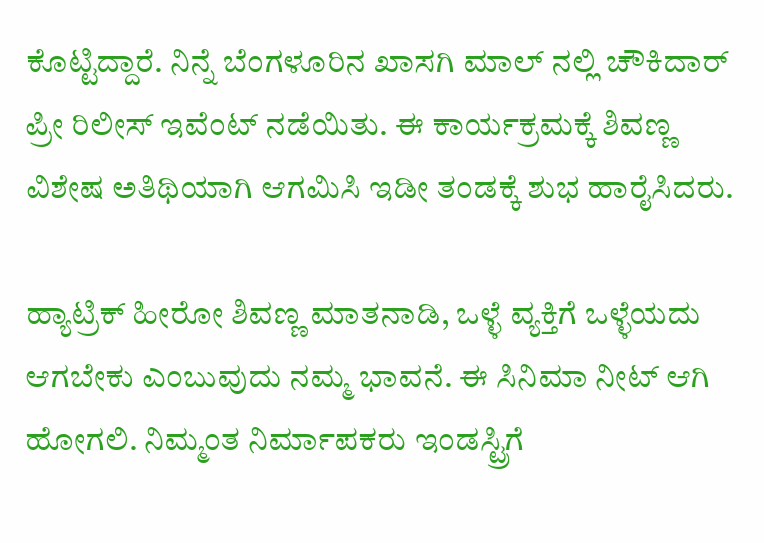ಕೊಟ್ಟಿದ್ದಾರೆ. ನಿನ್ನೆ ಬೆಂಗಳೂರಿನ ಖಾಸಗಿ ಮಾಲ್ ನಲ್ಲಿ ಚೌಕಿದಾರ್ ಪ್ರೀ ರಿಲೀಸ್ ‌ಇವೆಂಟ್ ನಡೆಯಿತು. ಈ ಕಾರ್ಯಕ್ರಮಕ್ಕೆ ಶಿವಣ್ಣ ವಿಶೇಷ ಅತಿಥಿಯಾಗಿ ಆಗಮಿಸಿ ಇಡೀ ತಂಡಕ್ಕೆ ಶುಭ ಹಾರೈಸಿದರು.

ಹ್ಯಾಟ್ರಿಕ್ ಹೀರೋ ಶಿವಣ್ಣ ಮಾತನಾಡಿ, ಒಳ್ಳೆ ವ್ಯಕ್ತಿಗೆ ಒಳ್ಳೆಯದು ಆಗಬೇಕು ಎಂಬುವುದು ನಮ್ಮ ಭಾವನೆ. ಈ ಸಿನಿಮಾ ನೀಟ್ ಆಗಿ ಹೋಗಲಿ. ನಿಮ್ಮಂತ ನಿರ್ಮಾಪಕರು ಇಂಡಸ್ಟ್ರಿಗೆ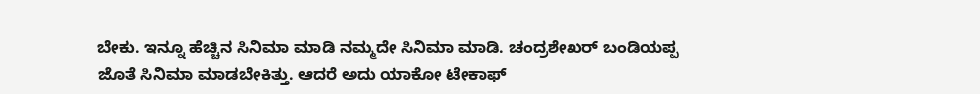ಬೇಕು. ಇನ್ನೂ ಹೆಚ್ಚಿನ ಸಿನಿಮಾ ಮಾಡಿ ನಮ್ಮದೇ ಸಿನಿಮಾ ಮಾಡಿ. ಚಂದ್ರಶೇಖರ್ ಬಂಡಿಯಪ್ಪ ಜೊತೆ ಸಿನಿಮಾ ಮಾಡಬೇಕಿತ್ತು. ಆದರೆ ಅದು ಯಾಕೋ ಟೇಕಾಫ್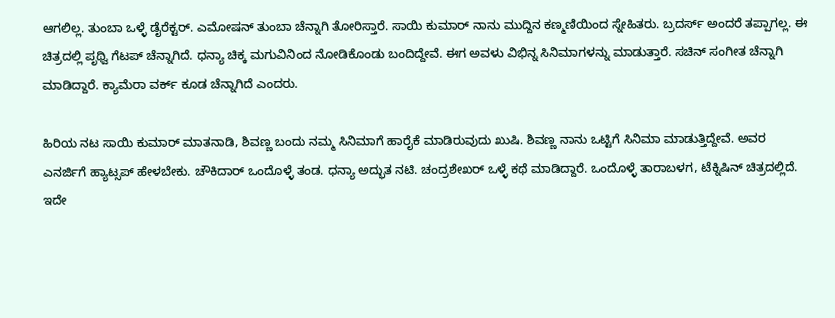ಆಗಲಿಲ್ಲ. ತುಂಬಾ ಒಳ್ಳೆ ಡೈರೆಕ್ಟರ್. ಎಮೋಷನ್ ತುಂಬಾ ಚೆನ್ನಾಗಿ ತೋರಿಸ್ತಾರೆ. ಸಾಯಿ ಕುಮಾರ್ ನಾನು ಮುದ್ದಿನ ಕಣ್ಮಣಿಯಿಂದ ಸ್ನೇಹಿತರು. ಬ್ರದರ್ಸ್ ಅಂದರೆ ತಪ್ಪಾಗಲ್ಲ. ಈ ಚಿತ್ರದಲ್ಲಿ ಪೃಥ್ವಿ ಗೆಟಪ್ ಚೆನ್ನಾಗಿದೆ. ಧನ್ಯಾ ಚಿಕ್ಕ ಮಗುವಿನಿಂದ ನೋಡಿಕೊಂಡು ಬಂದಿದ್ದೇವೆ. ಈಗ ಅವಳು ವಿಭಿನ್ನ ಸಿನಿಮಾಗಳನ್ನು ಮಾಡುತ್ತಾರೆ. ಸಚಿನ್ ಸಂಗೀತ ಚೆನ್ನಾಗಿ ಮಾಡಿದ್ದಾರೆ. ಕ್ಯಾಮೆರಾ ವರ್ಕ್ ಕೂಡ ಚೆನ್ನಾಗಿದೆ ಎಂದರು.

ಹಿರಿಯ ನಟ ಸಾಯಿ ಕುಮಾರ್ ಮಾತನಾಡಿ, ಶಿವಣ್ಣ ಬಂದು ನಮ್ಮ ಸಿನಿಮಾಗೆ ಹಾರೈಕೆ ಮಾಡಿರುವುದು ಖುಷಿ. ಶಿವಣ್ಣ ನಾನು ಒಟ್ಟಿಗೆ ಸಿನಿಮಾ ಮಾಡುತ್ತಿದ್ದೇವೆ. ಅವರ ಎನರ್ಜಿಗೆ ಹ್ಯಾಟ್ಸಪ್ ಹೇಳಬೇಕು. ಚೌಕಿದಾರ್ ಒಂದೊಳ್ಳೆ ತಂಡ. ಧನ್ಯಾ ಅದ್ಭುತ ನಟಿ. ಚಂದ್ರಶೇಖರ್ ಒಳ್ಳೆ ಕಥೆ ಮಾಡಿದ್ದಾರೆ. ಒಂದೊಳ್ಳೆ ತಾರಾಬಳಗ, ಟೆಕ್ನಿಷಿನ್ ಚಿತ್ರದಲ್ಲಿದೆ. ಇದೇ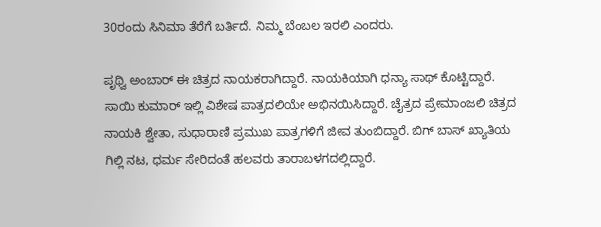30ರಂದು ಸಿನಿಮಾ ತೆರೆಗೆ ಬರ್ತಿದೆ. ನಿಮ್ಮ ಬೆಂಬಲ ಇರಲಿ ಎಂದರು.

ಪೃಥ್ವಿ ಅಂಬಾರ್ ಈ ಚಿತ್ರದ ನಾಯಕರಾಗಿದ್ದಾರೆ. ನಾಯಕಿಯಾಗಿ ಧನ್ಯಾ ಸಾಥ್ ಕೊಟ್ಟಿದ್ದಾರೆ. ಸಾಯಿ ಕುಮಾರ್ ಇಲ್ಲಿ ವಿಶೇಷ ಪಾತ್ರದಲಿಯೇ ಅಭಿನಯಿಸಿದ್ದಾರೆ. ಚೈತ್ರದ ಪ್ರೇಮಾಂಜಲಿ ಚಿತ್ರದ ನಾಯಕಿ ಶ್ವೇತಾ, ಸುಧಾರಾಣಿ ಪ್ರಮುಖ ಪಾತ್ರಗಳಿಗೆ ಜೀವ ತುಂಬಿದ್ದಾರೆ. ಬಿಗ್ ಬಾಸ್ ಖ್ಯಾತಿಯ ಗಿಲ್ಲಿ ನಟ, ಧರ್ಮ ಸೇರಿದಂತೆ ಹಲವರು ತಾರಾಬಳಗದಲ್ಲಿದ್ದಾರೆ.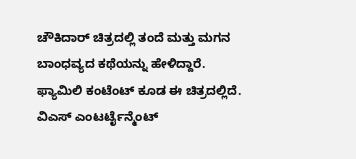ಚೌಕಿದಾರ್ ಚಿತ್ರದಲ್ಲಿ ತಂದೆ ಮತ್ತು ಮಗನ ಬಾಂಧವ್ಯದ ಕಥೆಯನ್ನು ಹೇಳಿದ್ದಾರೆ. ಫ್ಯಾಮಿಲಿ ಕಂಟೆಂಟ್ ಕೂಡ ಈ ಚಿತ್ರದಲ್ಲಿದೆ. ವಿಎಸ್ ಎಂಟರ್ಟೈನ್ಮೆಂಟ್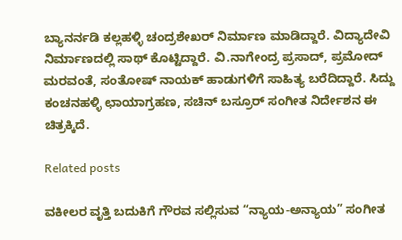ಬ್ಯಾನರ್ನಡಿ ಕಲ್ಲಹಳ್ಳಿ ಚಂದ್ರಶೇಖರ್ ನಿರ್ಮಾಣ ಮಾಡಿದ್ದಾರೆ. ವಿದ್ಯಾದೇವಿ ನಿರ್ಮಾಣದಲ್ಲಿ ಸಾಥ್ ಕೊಟ್ಟಿದ್ದಾರೆ. ವಿ.ನಾಗೇಂದ್ರ ಪ್ರಸಾದ್, ಪ್ರಮೋದ್ ಮರವಂತೆ, ಸಂತೋಷ್ ನಾಯಕ್ ಹಾಡುಗಳಿಗೆ ಸಾಹಿತ್ಯ ಬರೆದಿದ್ದಾರೆ. ಸಿದ್ದು ಕಂಚನಹಳ್ಳಿ ಛಾಯಾಗ್ರಹಣ, ಸಚಿನ್ ಬಸ್ರೂರ್ ಸಂಗೀತ ನಿರ್ದೇಶನ ಈ ಚಿತ್ರಕ್ಕಿದೆ.

Related posts

ವಕೀಲರ ವೃತ್ತಿ ಬದುಕಿಗೆ ಗೌರವ ಸಲ್ಲಿಸುವ “ನ್ಯಾಯ-ಅನ್ಯಾಯ” ಸಂಗೀತ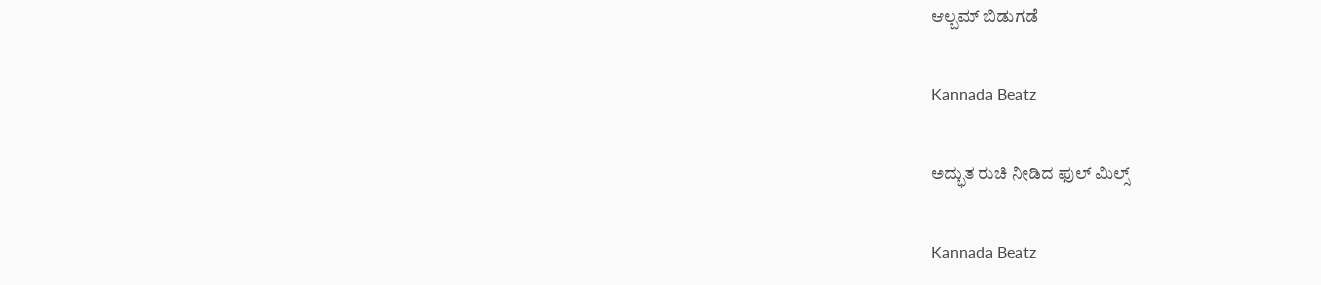ಆಲ್ಬಮ್ ಬಿಡುಗಡೆ

Kannada Beatz

ಅದ್ಭುತ ರುಚಿ ನೀಡಿದ ಫುಲ್ ಮಿಲ್ಸ್

Kannada Beatz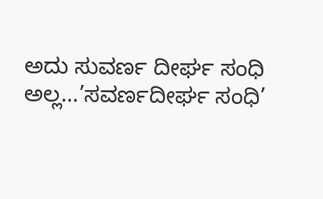ಅದು ಸುವರ್ಣ ದೀರ್ಘ ಸಂಧಿ ಅಲ್ಲ…’ಸವರ್ಣದೀರ್ಘ ಸಂಧಿ’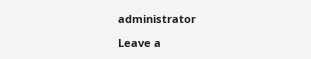administrator

Leave a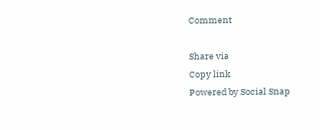Comment

Share via
Copy link
Powered by Social Snap